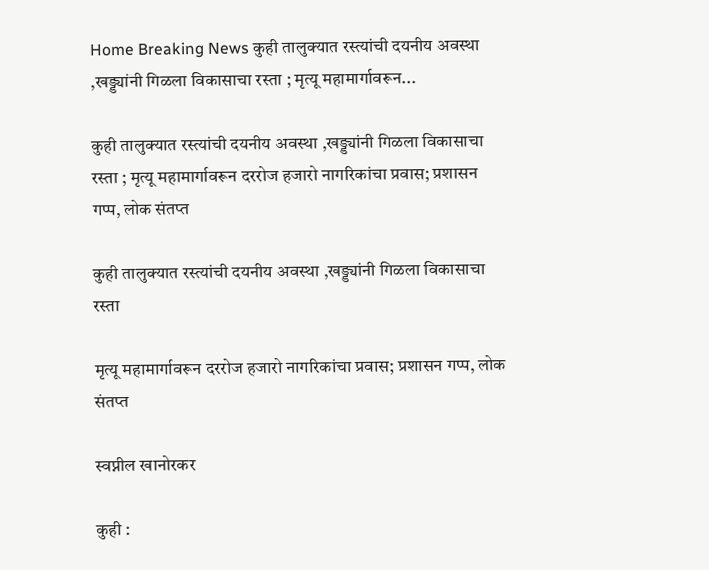Home Breaking News कुही तालुक्यात रस्त्यांची दयनीय अवस्था ,खड्ड्यांनी गिळला विकासाचा रस्ता ; मृत्यू महामार्गावरून...

कुही तालुक्यात रस्त्यांची दयनीय अवस्था ,खड्ड्यांनी गिळला विकासाचा रस्ता ; मृत्यू महामार्गावरून दररोज हजारो नागरिकांचा प्रवास; प्रशासन गप्प, लोक संतप्त

कुही तालुक्यात रस्त्यांची दयनीय अवस्था ,खड्ड्यांनी गिळला विकासाचा रस्ता

मृत्यू महामार्गावरून दररोज हजारो नागरिकांचा प्रवास; प्रशासन गप्प, लोक संतप्त

स्वप्नील खानोरकर

कुही :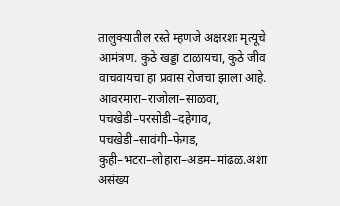तालुक्यातील रस्ते म्हणजे अक्षरशः मृत्यूचे आमंत्रण. कुठे खड्डा टाळायचा, कुठे जीव वाचवायचा हा प्रवास रोजचा झाला आहे. आवरमारा–राजोला–साळवा, पचखेडी–परसोडी–दहेगाव, पचखेडी–सावंगी–फेगड, कुही–भटरा–लोहारा–अडम–मांढळ.अशा असंख्य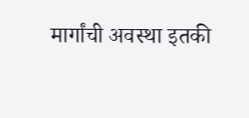मार्गांची अवस्था इतकी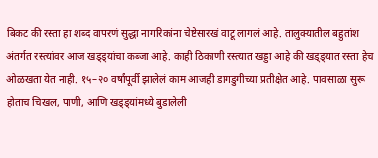बिकट की रस्ता हा शब्द वापरणं सुद्धा नागरिकांना चेष्टेसारखं वाटू लागलं आहे. तालुक्यातील बहुतांश अंतर्गत रस्त्यांवर आज खड्ड्यांचा कब्जा आहे. काही ठिकाणी रस्त्यात खड्डा आहे की खड्ड्यात रस्ता हेच ओळखता येत नाही. १५–२० वर्षांपूर्वी झालेलं काम आजही डागडुगीच्या प्रतीक्षेत आहे. पावसाळा सुरू होताच चिखल, पाणी, आणि खड्ड्यांमध्ये बुडालेली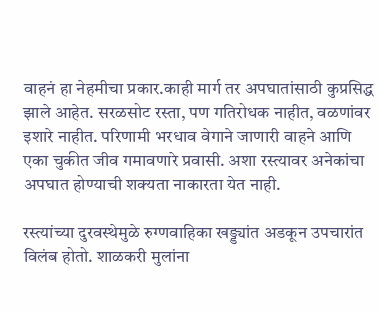वाहनं हा नेहमीचा प्रकार.काही मार्ग तर अपघातांसाठी कुप्रसिद्ध झाले आहेत. सरळसोट रस्ता, पण गतिरोधक नाहीत, वळणांवर इशारे नाहीत. परिणामी भरधाव वेगाने जाणारी वाहने आणि एका चुकीत जीव गमावणारे प्रवासी. अशा रस्त्यावर अनेकांचा अपघात होण्याची शक्यता नाकारता येत नाही.

रस्त्यांच्या दुरवस्थेमुळे रुग्णवाहिका खड्ड्यांत अडकून उपचारांत विलंब होतो. शाळकरी मुलांना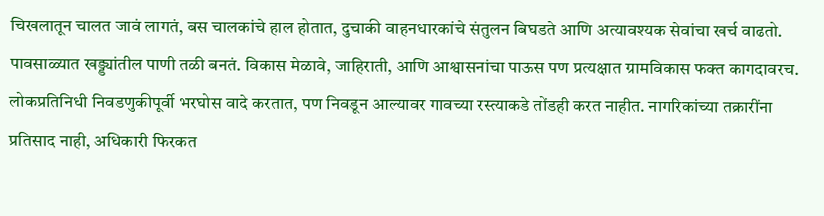चिखलातून चालत जावं लागतं, बस चालकांचे हाल होतात, दुचाकी वाहनधारकांचे संतुलन बिघडते आणि अत्यावश्यक सेवांचा खर्च वाढतो. पावसाळ्यात खड्ड्यांतील पाणी तळी बनतं. विकास मेळावे, जाहिराती, आणि आश्वासनांचा पाऊस पण प्रत्यक्षात ग्रामविकास फक्त कागदावरच. लोकप्रतिनिधी निवडणुकीपूर्वी भरघोस वादे करतात, पण निवडून आल्यावर गावच्या रस्त्याकडे तोंडही करत नाहीत. नागरिकांच्या तक्रारींना प्रतिसाद नाही, अधिकारी फिरकत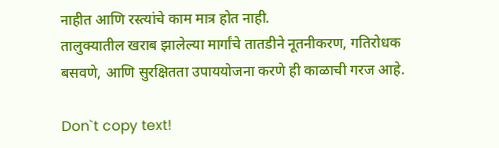नाहीत आणि रस्त्यांचे काम मात्र होत नाही.
तालुक्यातील खराब झालेल्या मार्गांचे तातडीने नूतनीकरण, गतिरोधक बसवणे, आणि सुरक्षितता उपाययोजना करणे ही काळाची गरज आहे.

Don`t copy text!